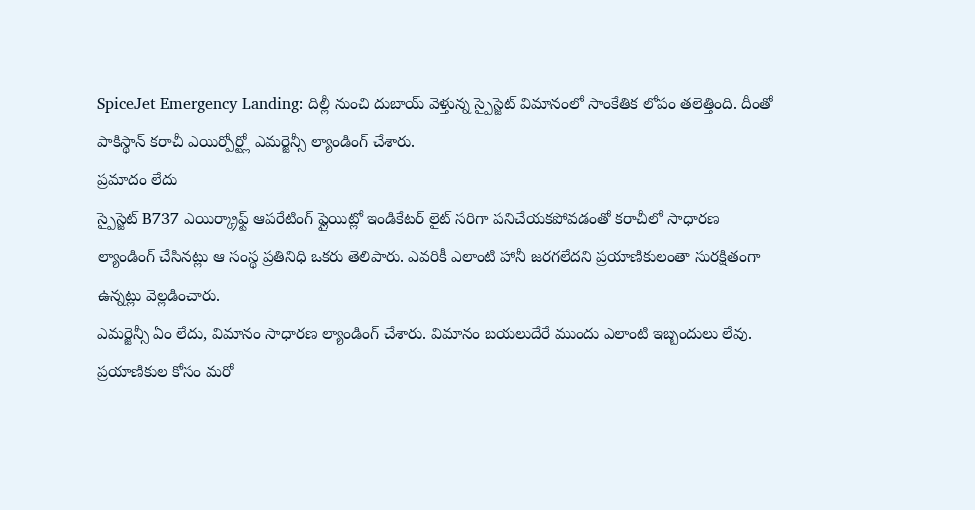SpiceJet Emergency Landing: దిల్లీ నుంచి దుబాయ్ వెళ్తున్న స్పైస్జెట్ విమానంలో సాంకేతిక లోపం తలెత్తింది. దీంతో పాకిస్థాన్ కరాచీ ఎయిర్పోర్ట్లో ఎమర్జెన్సీ ల్యాండింగ్ చేశారు.
ప్రమాదం లేదు
స్పైస్జెట్ B737 ఎయిర్క్రాఫ్ట్ ఆపరేటింగ్ ఫ్లైయిట్లో ఇండికేటర్ లైట్ సరిగా పనిచేయకపోవడంతో కరాచీలో సాధారణ ల్యాండింగ్ చేసినట్లు ఆ సంస్థ ప్రతినిధి ఒకరు తెలిపారు. ఎవరికీ ఎలాంటి హానీ జరగలేదని ప్రయాణికులంతా సురక్షితంగా ఉన్నట్లు వెల్లడించారు.
ఎమర్జెన్సీ ఏం లేదు, విమానం సాధారణ ల్యాండింగ్ చేశారు. విమానం బయలుదేరే ముందు ఎలాంటి ఇబ్బందులు లేవు. ప్రయాణికుల కోసం మరో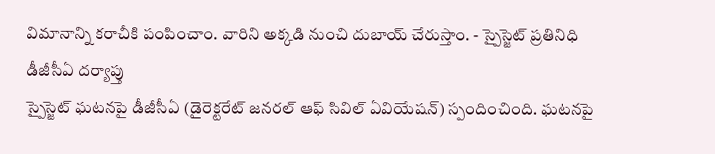విమానాన్ని కరాచీకి పంపించాం. వారిని అక్కడి నుంచి దుబాయ్ చేరుస్తాం. - స్పైస్జెట్ ప్రతినిధి
డీజీసీఏ దర్యాప్తు
స్పైస్జెట్ ఘటనపై డీజీసీఏ (డైరెక్టరేట్ జనరల్ ఆఫ్ సివిల్ ఏవియేషన్) స్పందించింది. ఘటనపై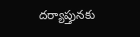దర్యాప్తునకు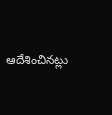ఆదేశించినట్లు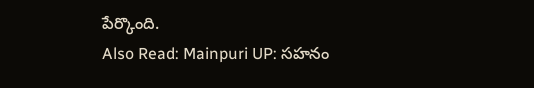పేర్కొంది.
Also Read: Mainpuri UP: సహనం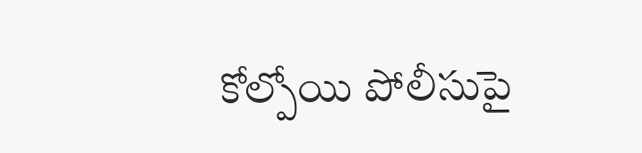కోల్పోయి పోలీసుపై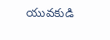యువకుడి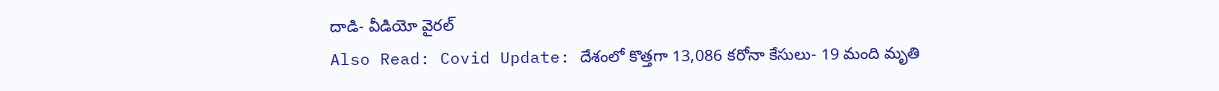దాడి- వీడియో వైరల్
Also Read: Covid Update: దేశంలో కొత్తగా 13,086 కరోనా కేసులు- 19 మంది మృతి